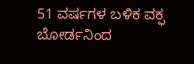51 ವರ್ಷಗಳ ಬಳಿಕ ವಕ್ಫ ಬೋರ್ಡನಿಂದ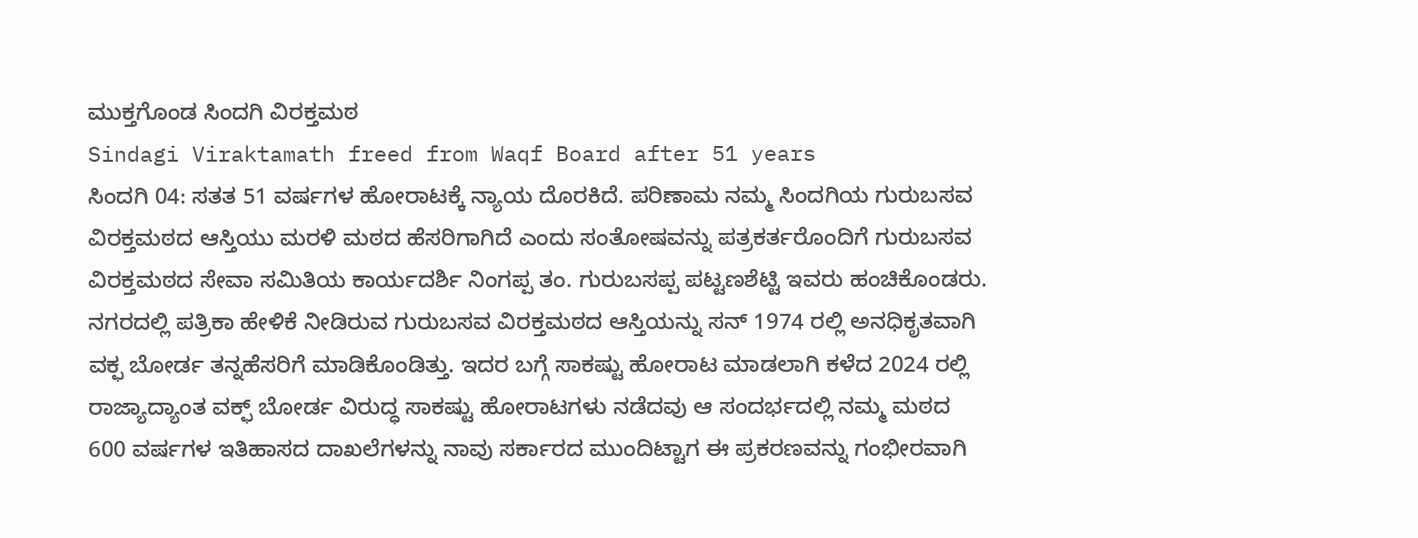ಮುಕ್ತಗೊಂಡ ಸಿಂದಗಿ ವಿರಕ್ತಮಠ
Sindagi Viraktamath freed from Waqf Board after 51 years
ಸಿಂದಗಿ 04: ಸತತ 51 ವರ್ಷಗಳ ಹೋರಾಟಕ್ಕೆ ನ್ಯಾಯ ದೊರಕಿದೆ. ಪರಿಣಾಮ ನಮ್ಮ ಸಿಂದಗಿಯ ಗುರುಬಸವ ವಿರಕ್ತಮಠದ ಆಸ್ತಿಯು ಮರಳಿ ಮಠದ ಹೆಸರಿಗಾಗಿದೆ ಎಂದು ಸಂತೋಷವನ್ನು ಪತ್ರಕರ್ತರೊಂದಿಗೆ ಗುರುಬಸವ ವಿರಕ್ತಮಠದ ಸೇವಾ ಸಮಿತಿಯ ಕಾರ್ಯದರ್ಶಿ ನಿಂಗಪ್ಪ ತಂ. ಗುರುಬಸಪ್ಪ ಪಟ್ಟಣಶೆಟ್ಟಿ ಇವರು ಹಂಚಿಕೊಂಡರು.
ನಗರದಲ್ಲಿ ಪತ್ರಿಕಾ ಹೇಳಿಕೆ ನೀಡಿರುವ ಗುರುಬಸವ ವಿರಕ್ತಮಠದ ಆಸ್ತಿಯನ್ನು ಸನ್ 1974 ರಲ್ಲಿ ಅನಧಿಕೃತವಾಗಿ ವಕ್ಫ ಬೋರ್ಡ ತನ್ನಹೆಸರಿಗೆ ಮಾಡಿಕೊಂಡಿತ್ತು. ಇದರ ಬಗ್ಗೆ ಸಾಕಷ್ಟು ಹೋರಾಟ ಮಾಡಲಾಗಿ ಕಳೆದ 2024 ರಲ್ಲಿ ರಾಜ್ಯಾದ್ಯಾಂತ ವಕ್ಫ್ ಬೋರ್ಡ ವಿರುದ್ಧ ಸಾಕಷ್ಟು ಹೋರಾಟಗಳು ನಡೆದವು ಆ ಸಂದರ್ಭದಲ್ಲಿ ನಮ್ಮ ಮಠದ 600 ವರ್ಷಗಳ ಇತಿಹಾಸದ ದಾಖಲೆಗಳನ್ನು ನಾವು ಸರ್ಕಾರದ ಮುಂದಿಟ್ಟಾಗ ಈ ಪ್ರಕರಣವನ್ನು ಗಂಭೀರವಾಗಿ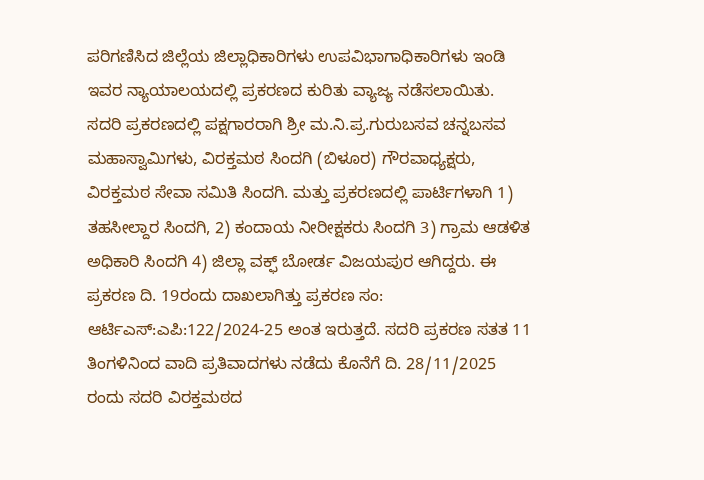ಪರಿಗಣಿಸಿದ ಜಿಲ್ಲೆಯ ಜಿಲ್ಲಾಧಿಕಾರಿಗಳು ಉಪವಿಭಾಗಾಧಿಕಾರಿಗಳು ಇಂಡಿ ಇವರ ನ್ಯಾಯಾಲಯದಲ್ಲಿ ಪ್ರಕರಣದ ಕುರಿತು ವ್ಯಾಜ್ಯ ನಡೆಸಲಾಯಿತು.
ಸದರಿ ಪ್ರಕರಣದಲ್ಲಿ ಪಕ್ಷಗಾರರಾಗಿ ಶ್ರೀ ಮ.ನಿ.ಪ್ರ.ಗುರುಬಸವ ಚನ್ನಬಸವ ಮಹಾಸ್ವಾಮಿಗಳು, ವಿರಕ್ತಮಠ ಸಿಂದಗಿ (ಬಿಳೂರ) ಗೌರವಾಧ್ಯಕ್ಷರು, ವಿರಕ್ತಮಠ ಸೇವಾ ಸಮಿತಿ ಸಿಂದಗಿ. ಮತ್ತು ಪ್ರಕರಣದಲ್ಲಿ ಪಾರ್ಟಿಗಳಾಗಿ 1) ತಹಸೀಲ್ದಾರ ಸಿಂದಗಿ, 2) ಕಂದಾಯ ನೀರೀಕ್ಷಕರು ಸಿಂದಗಿ 3) ಗ್ರಾಮ ಆಡಳಿತ ಅಧಿಕಾರಿ ಸಿಂದಗಿ 4) ಜಿಲ್ಲಾ ವಕ್ಫ್ ಬೋರ್ಡ ವಿಜಯಪುರ ಆಗಿದ್ದರು. ಈ ಪ್ರಕರಣ ದಿ. 19ರಂದು ದಾಖಲಾಗಿತ್ತು ಪ್ರಕರಣ ಸಂ: ಆರ್ಟಿಎಸ್:ಎಪಿ:122/2024-25 ಅಂತ ಇರುತ್ತದೆ. ಸದರಿ ಪ್ರಕರಣ ಸತತ 11 ತಿಂಗಳಿನಿಂದ ವಾದಿ ಪ್ರತಿವಾದಗಳು ನಡೆದು ಕೊನೆಗೆ ದಿ. 28/11/2025 ರಂದು ಸದರಿ ವಿರಕ್ತಮಠದ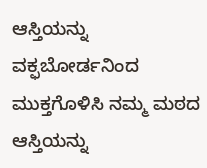ಆಸ್ತಿಯನ್ನು ವಕ್ಫಬೋರ್ಡನಿಂದ ಮುಕ್ತಗೊಳಿಸಿ ನಮ್ಮ ಮಠದ ಆಸ್ತಿಯನ್ನು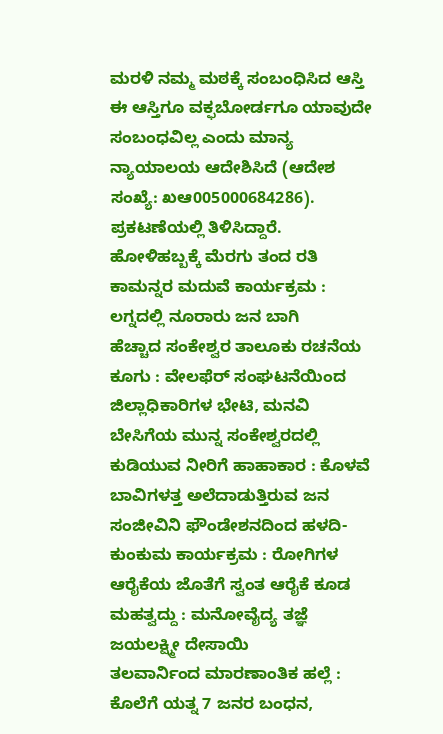ಮರಳಿ ನಮ್ಮ ಮಠಕ್ಕೆ ಸಂಬಂಧಿಸಿದ ಆಸ್ತಿ ಈ ಆಸ್ತಿಗೂ ವಕ್ಫಬೋರ್ಡಗೂ ಯಾವುದೇ ಸಂಬಂಧವಿಲ್ಲ ಎಂದು ಮಾನ್ಯ ನ್ಯಾಯಾಲಯ ಆದೇಶಿಸಿದೆ (ಆದೇಶ ಸಂಖ್ಯೆ: ಖಆ005000684286). ಪ್ರಕಟಣೆಯಲ್ಲಿ ತಿಳಿಸಿದ್ದಾರೆ.
ಹೋಳಿಹಬ್ಬಕ್ಕೆ ಮೆರಗು ತಂದ ರತಿ ಕಾಮನ್ನರ ಮದುವೆ ಕಾರ್ಯಕ್ರಮ : ಲಗ್ನದಲ್ಲಿ ನೂರಾರು ಜನ ಬಾಗಿ
ಹೆಚ್ಚಾದ ಸಂಕೇಶ್ವರ ತಾಲೂಕು ರಚನೆಯ ಕೂಗು : ವೇಲಫೆರ್ ಸಂಘಟನೆಯಿಂದ ಜಿಲ್ಲಾಧಿಕಾರಿಗಳ ಭೇಟಿ, ಮನವಿ
ಬೇಸಿಗೆಯ ಮುನ್ನ ಸಂಕೇಶ್ವರದಲ್ಲಿ ಕುಡಿಯುವ ನೀರಿಗೆ ಹಾಹಾಕಾರ : ಕೊಳವೆ ಬಾವಿಗಳತ್ತ ಅಲೆದಾಡುತ್ತಿರುವ ಜನ
ಸಂಜೀವಿನಿ ಫೌಂಡೇಶನದಿಂದ ಹಳದಿ-ಕುಂಕುಮ ಕಾರ್ಯಕ್ರಮ : ರೋಗಿಗಳ ಆರೈಕೆಯ ಜೊತೆಗೆ ಸ್ವಂತ ಆರೈಕೆ ಕೂಡ ಮಹತ್ವದ್ದು : ಮನೋವೈದ್ಯ ತಜ್ಞೆ ಜಯಲಕ್ಷ್ಮೀ ದೇಸಾಯಿ
ತಲವಾರ್ನಿಂದ ಮಾರಣಾಂತಿಕ ಹಲ್ಲೆ : ಕೊಲೆಗೆ ಯತ್ನ 7 ಜನರ ಬಂಧನ,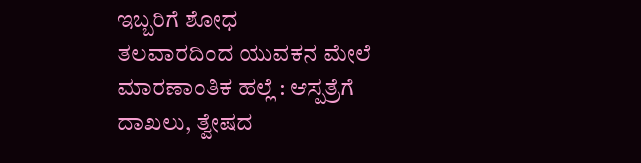ಇಬ್ಬರಿಗೆ ಶೋಧ
ತಲವಾರದಿಂದ ಯುವಕನ ಮೇಲೆ ಮಾರಣಾಂತಿಕ ಹಲ್ಲೆ : ಆಸ್ಪತ್ರೆಗೆ ದಾಖಲು, ತ್ವೇಷದ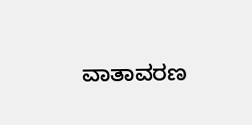ವಾತಾವರಣ